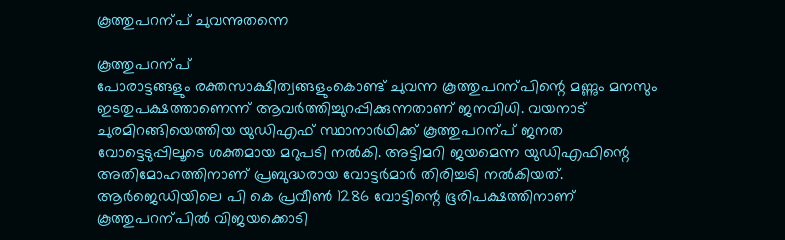കൂത്തുപറന്പ് ചുവന്നുതന്നെ

കൂത്തുപറന്പ്
പോരാട്ടങ്ങളും രക്തസാക്ഷിത്വങ്ങളുംകൊണ്ട് ചുവന്ന കൂത്തുപറന്പിന്റെ മണ്ണും മനസും ഇടതുപക്ഷത്താണെന്ന് ആവർത്തിച്ചുറപ്പിക്കുന്നതാണ് ജനവിധി. വയനാട് ചുരമിറങ്ങിയെത്തിയ യുഡിഎഫ് സ്ഥാനാർഥിക്ക് കൂത്തുപറന്പ് ജനത വോട്ടെടുപ്പിലൂടെ ശക്തമായ മറുപടി നൽകി. അട്ടിമറി ജയമെന്ന യുഡിഎഫിന്റെ അതിമോഹത്തിനാണ് പ്രബുദ്ധരായ വോട്ടർമാർ തിരിച്ചടി നൽകിയത്. ആർജെഡിയിലെ പി കെ പ്രവീൺ 1286 വോട്ടിന്റെ ഭൂരിപക്ഷത്തിനാണ് കൂത്തുപറന്പിൽ വിജയക്കൊടി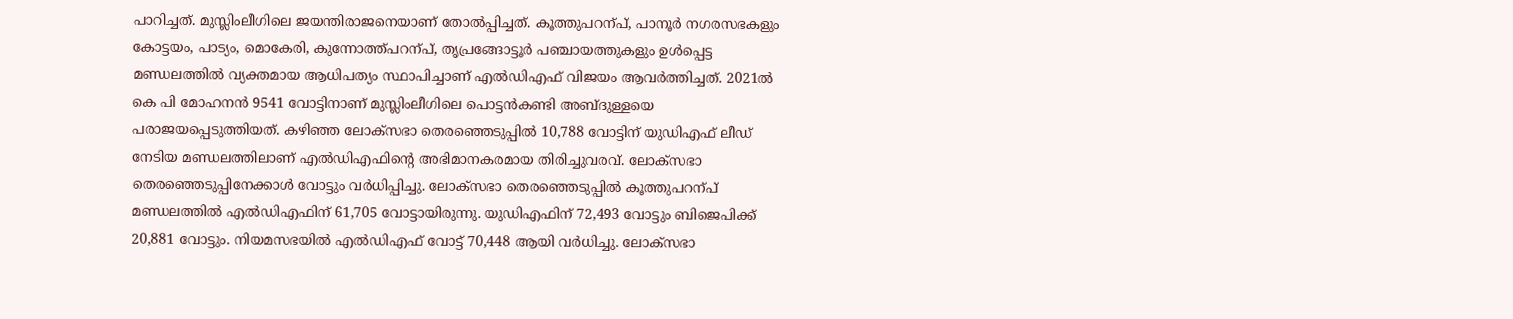പാറിച്ചത്. മുസ്ലിംലീഗിലെ ജയന്തിരാജനെയാണ് തോൽപ്പിച്ചത്. കൂത്തുപറന്പ്, പാനൂർ നഗരസഭകളും കോട്ടയം, പാട്യം, മൊകേരി, കുന്നോത്ത്പറന്പ്, തൃപ്രങ്ങോട്ടൂർ പഞ്ചായത്തുകളും ഉൾപ്പെട്ട മണ്ഡലത്തിൽ വ്യക്തമായ ആധിപത്യം സ്ഥാപിച്ചാണ് എൽഡിഎഫ് വിജയം ആവർത്തിച്ചത്. 2021ൽ കെ പി മോഹനൻ 9541 വോട്ടിനാണ് മുസ്ലിംലീഗിലെ പൊട്ടൻകണ്ടി അബ്ദുള്ളയെ പരാജയപ്പെടുത്തിയത്. കഴിഞ്ഞ ലോക്സഭാ തെരഞ്ഞെടുപ്പിൽ 10,788 വോട്ടിന് യുഡിഎഫ് ലീഡ് നേടിയ മണ്ഡലത്തിലാണ് എൽഡിഎഫിന്റെ അഭിമാനകരമായ തിരിച്ചുവരവ്. ലോക്സഭാ തെരഞ്ഞെടുപ്പിനേക്കാൾ വോട്ടും വർധിപ്പിച്ചു. ലോക്സഭാ തെരഞ്ഞെടുപ്പിൽ കൂത്തുപറന്പ് മണ്ഡലത്തിൽ എൽഡിഎഫിന് 61,705 വോട്ടായിരുന്നു. യുഡിഎഫിന് 72,493 വോട്ടും ബിജെപിക്ക് 20,881 വോട്ടും. നിയമസഭയിൽ എൽഡിഎഫ് വോട്ട് 70,448 ആയി വർധിച്ചു. ലോക്സഭാ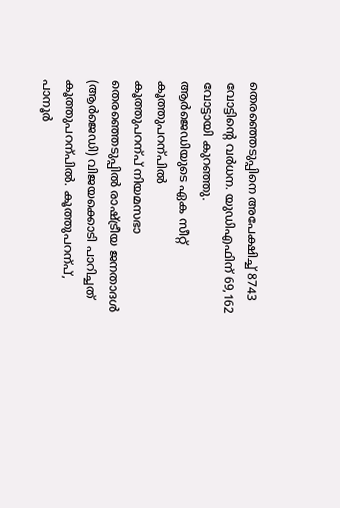തെരഞ്ഞെടുപ്പിനെ അപേക്ഷിച്ച് 8743 വോട്ടിന്റെ വർധന. യുഡിഎഫിന് 69,162 വോട്ടായി കുറഞ്ഞു.
ആർജെഡിയുടെ ഏക സീറ്റ് കൂത്തുപറന്പിൽ
കൂത്തുപറന്പ് നിയമസഭാ തെരഞ്ഞെടുപ്പിൽ രാഷ്ട്രീയ ജനതാദൾ (ആർജെഡി) വിജയക്കൊടി പാറിച്ചത് കൂത്തുപറന്പിൽ. കൂത്തുപറന്പ്, പാനൂർ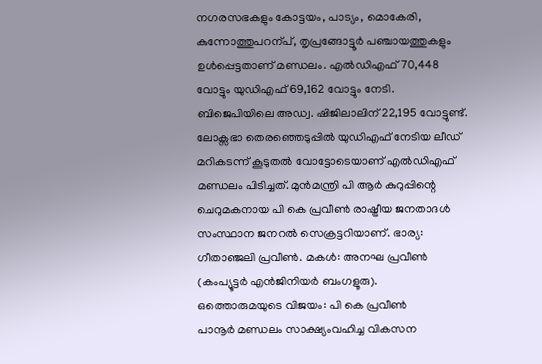നഗരസഭകളും കോട്ടയം, പാട്യം, മൊകേരി, കുന്നോത്തുപറന്പ്, തൃപ്രങ്ങോട്ടൂർ പഞ്ചായത്തുകളും ഉൾപ്പെട്ടതാണ് മണ്ഡലം. എൽഡിഎഫ് 70,448 വോട്ടും യുഡിഎഫ് 69,162 വോട്ടും നേടി. ബിജെപിയിലെ അഡ്വ. ഷിജിലാലിന് 22,195 വോട്ടുണ്ട്. ലോക്സഭാ തെരഞ്ഞെടുപ്പിൽ യുഡിഎഫ് നേടിയ ലീഡ് മറികടന്ന് കൂടുതൽ വോട്ടോടെയാണ് എൽഡിഎഫ് മണ്ഡലം പിടിച്ചത്. മുൻമന്ത്രി പി ആർ കുറുപ്പിന്റെ ചെറുമകനായ പി കെ പ്രവീൺ രാഷ്ട്രീയ ജനതാദൾ സംസ്ഥാന ജനറൽ സെക്രട്ടറിയാണ്. ഭാര്യ: ഗീതാഞ്ജലി പ്രവീൺ. മകൾ: അനഘ പ്രവീൺ (കംപ്യൂട്ടർ എൻജിനിയർ ബംഗളൂരു).
ഒത്തൊരുമയുടെ വിജയം: പി കെ പ്രവീൺ
പാനൂർ മണ്ഡലം സാക്ഷ്യംവഹിച്ച വികസന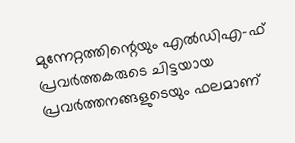മുന്നേറ്റത്തിന്റെയും എൽഡിഎ-ഫ് പ്രവർത്തകരുടെ ചിട്ടയായ പ്രവർത്തനങ്ങളുടെയും ഫലമാണ്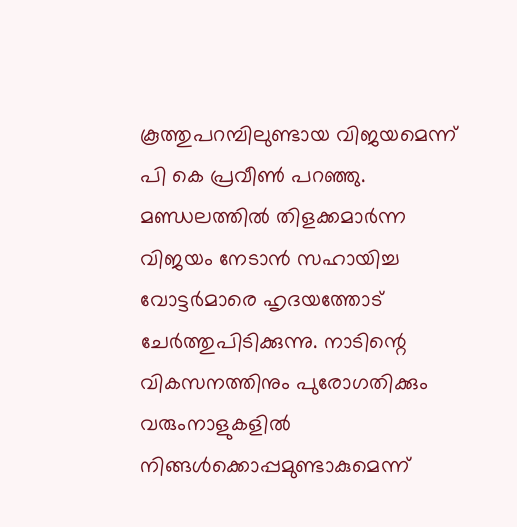കൂത്തുപറമ്പിലുണ്ടായ വിജയമെന്ന് പി കെ പ്രവീൺ പറഞ്ഞു. മണ്ഡലത്തിൽ തിളക്കമാർന്ന വിജയം നേടാൻ സഹായിച്ച വോട്ടർമാരെ ഹൃദയത്തോട് ചേർത്തുപിടിക്കുന്നു. നാടിന്റെ വികസനത്തിനും പുരോഗതിക്കും വരുംനാളുകളിൽ നിങ്ങൾക്കൊപ്പമുണ്ടാകുമെന്ന്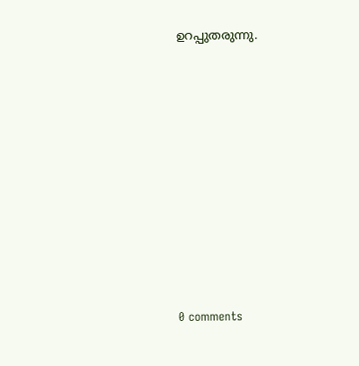ഉറപ്പുതരുന്നു.










0 comments